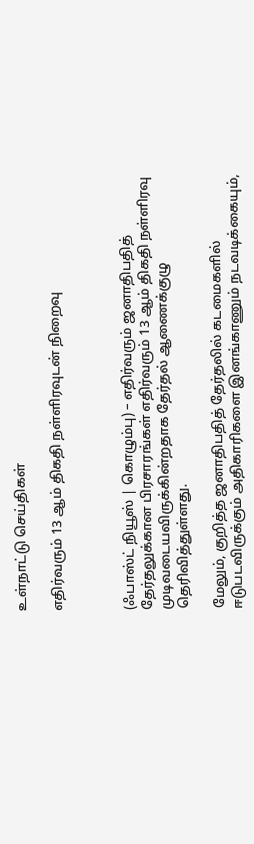உள்நாட்டு செய்திகள்

எதிர்வரும் 13 ஆம் திகதி நள்ளிரவுடன் நிறைவு



(ஃபாஸ்ட் நியூஸ் | கொழும்பு) – எதிர்வரும் ஜனாதிபதித் தேர்தலுக்கான பிரசாரங்கள் எதிர்வரும் 13 ஆம் திகதி நள்ளிரவு முடிவடையவிருக்கின்றதாக தேர்தல் ஆணைக்குழு தெரிவித்துள்ளது.

மேலும், குறித்த ஜனாதிபதித் தேர்தலில் கடமைகளில் ஈடுபடவிருக்கும் அதிகாரிகளை இனங்காணும் நடவடிக்கையும்,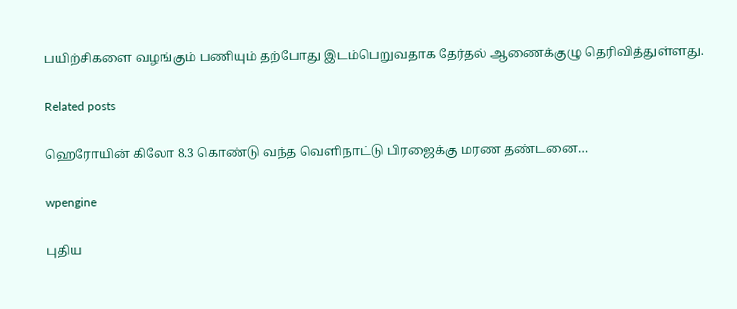பயிற்சிகளை வழங்கும் பணியும் தற்போது இடம்பெறுவதாக தேர்தல் ஆணைக்குழு தெரிவித்துள்ளது.

Related posts

ஹெரோயின் கிலோ 8.3 கொண்டு வந்த வெளிநாட்டு பிரஜைக்கு மரண தண்டனை…

wpengine

புதிய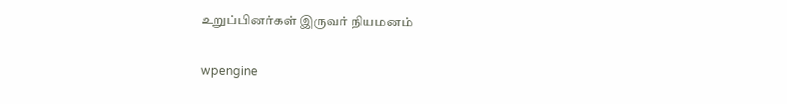உறுப்பினர்கள் இருவர் நியமனம்

wpengine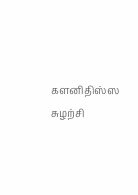களனிதிஸ்ஸ சுழற்சி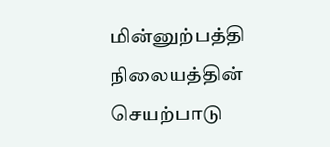மின்னுற்பத்தி நிலையத்தின் செயற்பாடு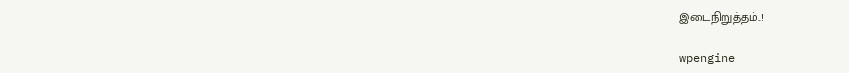இடைநிறுத்தம்..!

wpengine